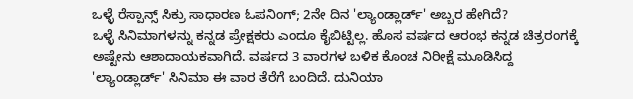ಒಳ್ಳೆ ರೆಸ್ಪಾನ್ಸ್ ಸಿಕ್ರು ಸಾಧಾರಣ ಓಪನಿಂಗ್; 2ನೇ ದಿನ 'ಲ್ಯಾಂಡ್ಲಾರ್ಡ್' ಅಬ್ಬರ ಹೇಗಿದೆ?
ಒಳ್ಳೆ ಸಿನಿಮಾಗಳನ್ನು ಕನ್ನಡ ಪ್ರೇಕ್ಷಕರು ಎಂದೂ ಕೈಬಿಟ್ಟಿಲ್ಲ. ಹೊಸ ವರ್ಷದ ಆರಂಭ ಕನ್ನಡ ಚಿತ್ರರಂಗಕ್ಕೆ ಅಷ್ಟೇನು ಆಶಾದಾಯಕವಾಗಿದೆ. ವರ್ಷದ 3 ವಾರಗಳ ಬಳಿಕ ಕೊಂಚ ನಿರೀಕ್ಷೆ ಮೂಡಿಸಿದ್ದ 'ಲ್ಯಾಂಡ್ಲಾರ್ಡ್' ಸಿನಿಮಾ ಈ ವಾರ ತೆರೆಗೆ ಬಂದಿದೆ. ದುನಿಯಾ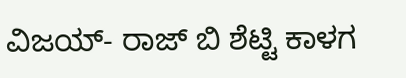ವಿಜಯ್- ರಾಜ್ ಬಿ ಶೆಟ್ಟಿ ಕಾಳಗ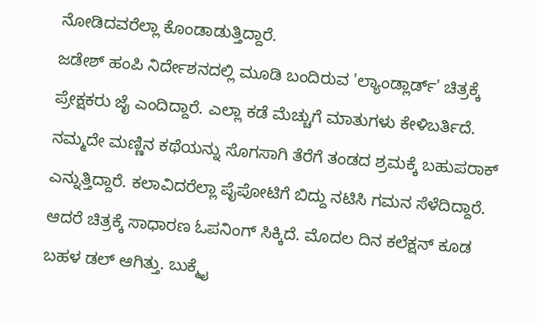ನೋಡಿದವರೆಲ್ಲಾ ಕೊಂಡಾಡುತ್ತಿದ್ದಾರೆ.
ಜಡೇಶ್ ಹಂಪಿ ನಿರ್ದೇಶನದಲ್ಲಿ ಮೂಡಿ ಬಂದಿರುವ 'ಲ್ಯಾಂಡ್ಲಾರ್ಡ್' ಚಿತ್ರಕ್ಕೆ ಪ್ರೇಕ್ಷಕರು ಜೈ ಎಂದಿದ್ದಾರೆ. ಎಲ್ಲಾ ಕಡೆ ಮೆಚ್ಚುಗೆ ಮಾತುಗಳು ಕೇಳಿಬರ್ತಿದೆ. ನಮ್ಮದೇ ಮಣ್ಣಿನ ಕಥೆಯನ್ನು ಸೊಗಸಾಗಿ ತೆರೆಗೆ ತಂಡದ ಶ್ರಮಕ್ಕೆ ಬಹುಪರಾಕ್ ಎನ್ನುತ್ತಿದ್ದಾರೆ. ಕಲಾವಿದರೆಲ್ಲಾ ಪೈಪೋಟಿಗೆ ಬಿದ್ದು ನಟಿಸಿ ಗಮನ ಸೆಳೆದಿದ್ದಾರೆ. ಆದರೆ ಚಿತ್ರಕ್ಕೆ ಸಾಧಾರಣ ಓಪನಿಂಗ್ ಸಿಕ್ಕಿದೆ. ಮೊದಲ ದಿನ ಕಲೆಕ್ಷನ್ ಕೂಡ ಬಹಳ ಡಲ್ ಆಗಿತ್ತು. ಬುಕ್ಮೈ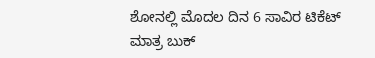ಶೋನಲ್ಲಿ ಮೊದಲ ದಿನ 6 ಸಾವಿರ ಟಿಕೆಟ್ ಮಾತ್ರ ಬುಕ್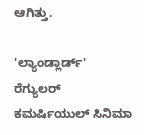ಆಗಿತ್ತು.

'ಲ್ಯಾಂಡ್ಲಾರ್ಡ್' ರೆಗ್ಯುಲರ್ ಕಮರ್ಷಿಯುಲ್ ಸಿನಿಮಾ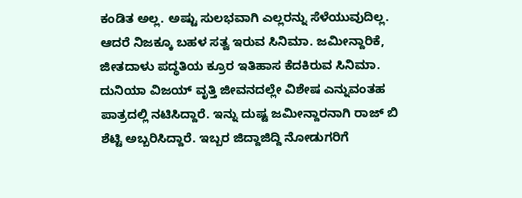ಕಂಡಿತ ಅಲ್ಲ. ಅಷ್ಟು ಸುಲಭವಾಗಿ ಎಲ್ಲರನ್ನು ಸೆಳೆಯುವುದಿಲ್ಲ. ಆದರೆ ನಿಜಕ್ಕೂ ಬಹಳ ಸತ್ವ ಇರುವ ಸಿನಿಮಾ. ಜಮೀನ್ದಾರಿಕೆ, ಜೀತದಾಳು ಪದ್ಧತಿಯ ಕ್ರೂರ ಇತಿಹಾಸ ಕೆದಕಿರುವ ಸಿನಿಮಾ. ದುನಿಯಾ ವಿಜಯ್ ವೃತ್ತಿ ಜೀವನದಲ್ಲೇ ವಿಶೇಷ ಎನ್ನುವಂತಹ ಪಾತ್ರದಲ್ಲಿ ನಟಿಸಿದ್ದಾರೆ. ಇನ್ನು ದುಷ್ಟ ಜಮೀನ್ದಾರನಾಗಿ ರಾಜ್ ಬಿ ಶೆಟ್ಟಿ ಅಬ್ಬರಿಸಿದ್ದಾರೆ. ಇಬ್ಬರ ಜಿದ್ದಾಜಿದ್ದಿ ನೋಡುಗರಿಗೆ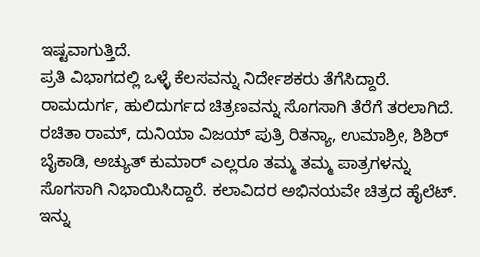ಇಷ್ಟವಾಗುತ್ತಿದೆ.
ಪ್ರತಿ ವಿಭಾಗದಲ್ಲಿ ಒಳ್ಳೆ ಕೆಲಸವನ್ನು ನಿರ್ದೇಶಕರು ತೆಗೆಸಿದ್ದಾರೆ. ರಾಮದುರ್ಗ, ಹುಲಿದುರ್ಗದ ಚಿತ್ರಣವನ್ನು ಸೊಗಸಾಗಿ ತೆರೆಗೆ ತರಲಾಗಿದೆ. ರಚಿತಾ ರಾಮ್, ದುನಿಯಾ ವಿಜಯ್ ಪುತ್ರಿ ರಿತನ್ಯಾ, ಉಮಾಶ್ರೀ, ಶಿಶಿರ್ ಬೈಕಾಡಿ, ಅಚ್ಯುತ್ ಕುಮಾರ್ ಎಲ್ಲರೂ ತಮ್ಮ ತಮ್ಮ ಪಾತ್ರಗಳನ್ನು ಸೊಗಸಾಗಿ ನಿಭಾಯಿಸಿದ್ದಾರೆ. ಕಲಾವಿದರ ಅಭಿನಯವೇ ಚಿತ್ರದ ಹೈಲೆಟ್. ಇನ್ನು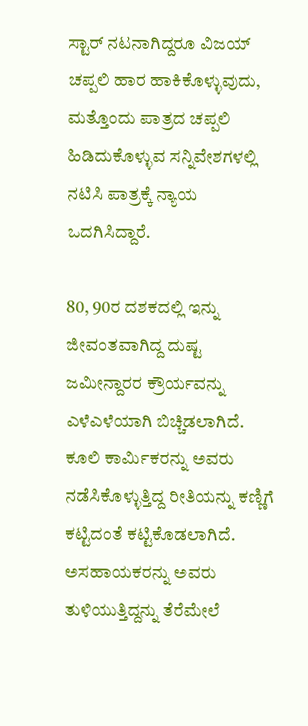ಸ್ಟಾರ್ ನಟನಾಗಿದ್ದರೂ ವಿಜಯ್ ಚಪ್ಪಲಿ ಹಾರ ಹಾಕಿಕೊಳ್ಳುವುದು, ಮತ್ತೊಂದು ಪಾತ್ರದ ಚಪ್ಪಲಿ ಹಿಡಿದುಕೊಳ್ಳುವ ಸನ್ನಿವೇಶಗಳಲ್ಲಿ ನಟಿಸಿ ಪಾತ್ರಕ್ಕೆ ನ್ಯಾಯ ಒದಗಿಸಿದ್ದಾರೆ.

80, 90ರ ದಶಕದಲ್ಲಿ ಇನ್ನು ಜೀವಂತವಾಗಿದ್ದ ದುಷ್ಟ ಜಮೀನ್ದಾರರ ಕ್ರೌರ್ಯವನ್ನು ಎಳೆಎಳೆಯಾಗಿ ಬಿಚ್ಚಿಡಲಾಗಿದೆ. ಕೂಲಿ ಕಾರ್ಮಿಕರನ್ನು ಅವರು ನಡೆಸಿಕೊಳ್ಳುತ್ತಿದ್ದ ರೀತಿಯನ್ನು ಕಣ್ಣಿಗೆ ಕಟ್ಟಿದಂತೆ ಕಟ್ಟಿಕೊಡಲಾಗಿದೆ. ಅಸಹಾಯಕರನ್ನು ಅವರು ತುಳಿಯುತ್ತಿದ್ದನ್ನು ತೆರೆಮೇಲೆ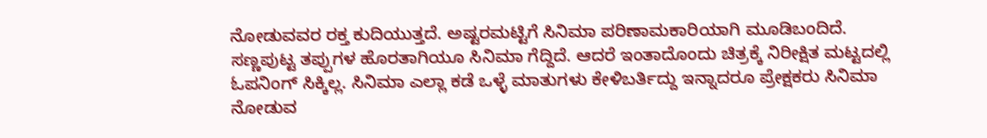ನೋಡುವವರ ರಕ್ತ ಕುದಿಯುತ್ತದೆ. ಅಷ್ಟರಮಟ್ಟಿಗೆ ಸಿನಿಮಾ ಪರಿಣಾಮಕಾರಿಯಾಗಿ ಮೂಡಿಬಂದಿದೆ. ಸಣ್ಣಪುಟ್ಟ ತಪ್ಪುಗಳ ಹೊರತಾಗಿಯೂ ಸಿನಿಮಾ ಗೆದ್ದಿದೆ. ಆದರೆ ಇಂತಾದೊಂದು ಚಿತ್ರಕ್ಕೆ ನಿರೀಕ್ಷಿತ ಮಟ್ಟದಲ್ಲಿ ಓಪನಿಂಗ್ ಸಿಕ್ಕಿಲ್ಲ. ಸಿನಿಮಾ ಎಲ್ಲಾ ಕಡೆ ಒಳ್ಳೆ ಮಾತುಗಳು ಕೇಳಿಬರ್ತಿದ್ದು ಇನ್ನಾದರೂ ಪ್ರೇಕ್ಷಕರು ಸಿನಿಮಾ ನೋಡುವ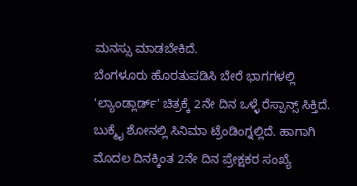ಮನಸ್ಸು ಮಾಡಬೇಕಿದೆ.
ಬೆಂಗಳೂರು ಹೊರತುಪಡಿಸಿ ಬೇರೆ ಭಾಗಗಳಲ್ಲಿ 'ಲ್ಯಾಂಡ್ಲಾರ್ಡ್' ಚಿತ್ರಕ್ಕೆ 2ನೇ ದಿನ ಒಳ್ಳೆ ರೆಸ್ಪಾನ್ಸ್ ಸಿಕ್ತಿದೆ. ಬುಕ್ಮೈ ಶೋನಲ್ಲಿ ಸಿನಿಮಾ ಟ್ರೆಂಡಿಂಗ್ನಲ್ಲಿದೆ. ಹಾಗಾಗಿ ಮೊದಲ ದಿನಕ್ಕಿಂತ 2ನೇ ದಿನ ಪ್ರೇಕ್ಷಕರ ಸಂಖ್ಯೆ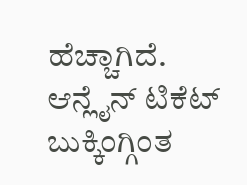ಹೆಚ್ಚಾಗಿದೆ. ಆನ್ಲೈನ್ ಟಿಕೆಟ್ ಬುಕ್ಕಿಂಗ್ಗಿಂತ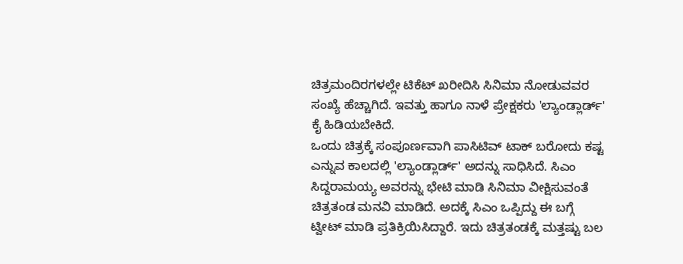ಚಿತ್ರಮಂದಿರಗಳಲ್ಲೇ ಟಿಕೆಟ್ ಖರೀದಿಸಿ ಸಿನಿಮಾ ನೋಡುವವರ ಸಂಖ್ಯೆ ಹೆಚ್ಚಾಗಿದೆ. ಇವತ್ತು ಹಾಗೂ ನಾಳೆ ಪ್ರೇಕ್ಷಕರು 'ಲ್ಯಾಂಡ್ಲಾರ್ಡ್' ಕೈ ಹಿಡಿಯಬೇಕಿದೆ.
ಒಂದು ಚಿತ್ರಕ್ಕೆ ಸಂಪೂರ್ಣವಾಗಿ ಪಾಸಿಟಿವ್ ಟಾಕ್ ಬರೋದು ಕಷ್ಟ ಎನ್ನುವ ಕಾಲದಲ್ಲಿ 'ಲ್ಯಾಂಡ್ಲಾರ್ಡ್' ಅದನ್ನು ಸಾಧಿಸಿದೆ. ಸಿಎಂ ಸಿದ್ದರಾಮಯ್ಯ ಅವರನ್ನು ಭೇಟಿ ಮಾಡಿ ಸಿನಿಮಾ ವೀಕ್ಷಿಸುವಂತೆ ಚಿತ್ರತಂಡ ಮನವಿ ಮಾಡಿದೆ. ಅದಕ್ಕೆ ಸಿಎಂ ಒಪ್ಪಿದ್ದು ಈ ಬಗ್ಗೆ ಟ್ವೀಟ್ ಮಾಡಿ ಪ್ರತಿಕ್ರಿಯಿಸಿದ್ದಾರೆ. ಇದು ಚಿತ್ರತಂಡಕ್ಕೆ ಮತ್ತಷ್ಟು ಬಲ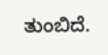ತುಂಬಿದೆ.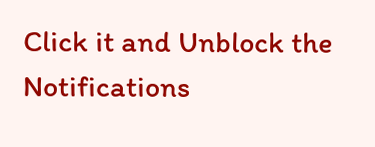Click it and Unblock the Notifications